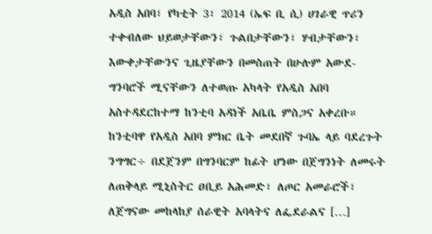አዲስ አበባ፣ የካቲት 3፣ 2014 (ኤፍ ቢ ሲ) ሀገራዊ ጥሪን ተቀብለው ህይወታቸውን፣ ጉልበታቸውን፣ ሃብታቸውን፣ እውቀታቸውንና ጊዜያቸውን በመስጠት በሁሉም አውደ-ግንባሮች ሚናቸውን ለተወጡ አካላት የአዲስ አበባ አስተዳደርከተማ ከንቲባ አዳነች አቤቤ ምስጋና አቀረቡ። ከንቲባዋ የአዲስ አበባ ምክር ቤት መደበኛ ጉባኤ ላይ ባደረጉት ንግግር÷ በደጀንም በግንባርም ከፊት ሆነው በጀግንነት ለመሩት ለጠቅላይ ሚኒስትር ዐቢይ አሕመድ፣ ለጦር አመራሮች፣ ለጀግናው መከላከያ ሰራዊት አባላትና ለፌደራልና […]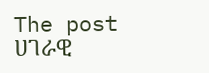The post ሀገራዊ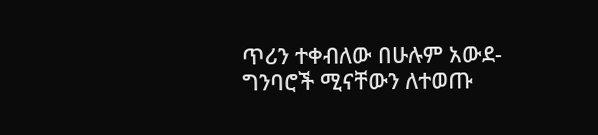ጥሪን ተቀብለው በሁሉም አውደ-ግንባሮች ሚናቸውን ለተወጡ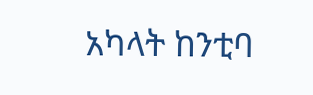አካላት ከንቲባ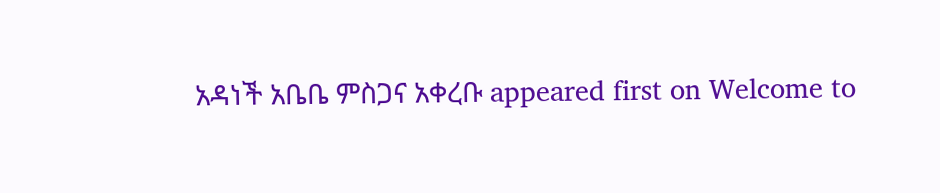አዳነች አቤቤ ምስጋና አቀረቡ appeared first on Welcome to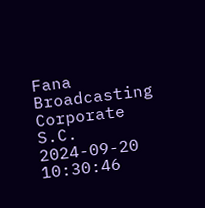Fana Broadcasting Corporate S.C.
2024-09-20 10:30:46